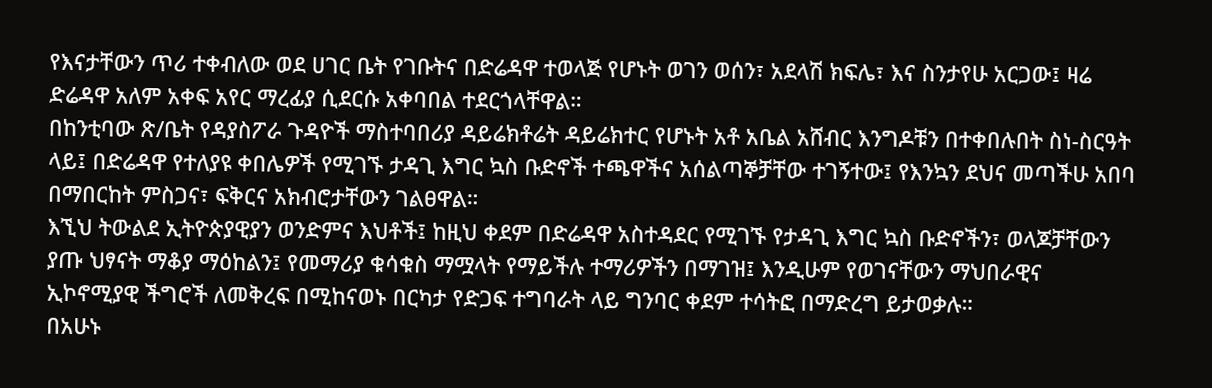የእናታቸውን ጥሪ ተቀብለው ወደ ሀገር ቤት የገቡትና በድሬዳዋ ተወላጅ የሆኑት ወገን ወሰን፣ አደላሽ ክፍሌ፣ እና ስንታየሁ አርጋው፤ ዛሬ ድሬዳዋ አለም አቀፍ አየር ማረፊያ ሲደርሱ አቀባበል ተደርጎላቸዋል።
በከንቲባው ጽ/ቤት የዳያስፖራ ጉዳዮች ማስተባበሪያ ዳይሬክቶሬት ዳይሬክተር የሆኑት አቶ አቤል አሸብር እንግዶቹን በተቀበሉበት ስነ-ስርዓት ላይ፤ በድሬዳዋ የተለያዩ ቀበሌዎች የሚገኙ ታዳጊ እግር ኳስ ቡድኖች ተጫዋችና አሰልጣኞቻቸው ተገኝተው፤ የእንኳን ደህና መጣችሁ አበባ በማበርከት ምስጋና፣ ፍቅርና አክብሮታቸውን ገልፀዋል።
እኚህ ትውልደ ኢትዮጵያዊያን ወንድምና እህቶች፤ ከዚህ ቀደም በድሬዳዋ አስተዳደር የሚገኙ የታዳጊ እግር ኳስ ቡድኖችን፣ ወላጆቻቸውን ያጡ ህፃናት ማቆያ ማዕከልን፤ የመማሪያ ቁሳቁስ ማሟላት የማይችሉ ተማሪዎችን በማገዝ፤ እንዲሁም የወገናቸውን ማህበራዊና ኢኮኖሚያዊ ችግሮች ለመቅረፍ በሚከናወኑ በርካታ የድጋፍ ተግባራት ላይ ግንባር ቀደም ተሳትፎ በማድረግ ይታወቃሉ።
በአሁኑ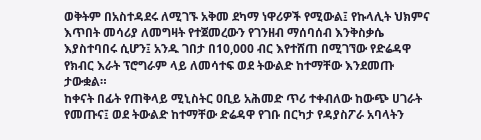ወቅትም በአስተዳደሩ ለሚገኙ አቅመ ደካማ ነዋሪዎች የሚውል፤ የኩላሊት ህክምና እጥበት መሳሪያ ለመግዛት የተጀመረውን የገንዘብ ማሰባሰብ እንቅስቃሴ እያስተባበሩ ሲሆን፤ አንዱ ገበታ በ10,000 ብር እየተሸጠ በሚገኘው የድሬዳዋ የክብር እራት ፕሮግራም ላይ ለመሳተፍ ወደ ትውልድ ከተማቸው እንደመጡ ታውቋል።
ከቀናት በፊት የጠቅላይ ሚኒስትር ዐቢይ አሕመድ ጥሪ ተቀብለው ከውጭ ሀገራት የመጡና፤ ወደ ትውልድ ከተማቸው ድሬዳዋ የገቡ በርካታ የዳያስፖራ አባላትን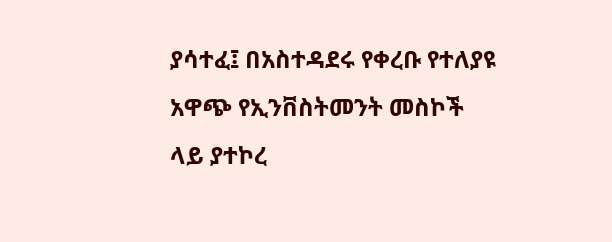ያሳተፈ፤ በአስተዳደሩ የቀረቡ የተለያዩ አዋጭ የኢንቨስትመንት መስኮች ላይ ያተኮረ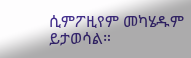ሲምፖዚየም መካሄዱም ይታወሳል።